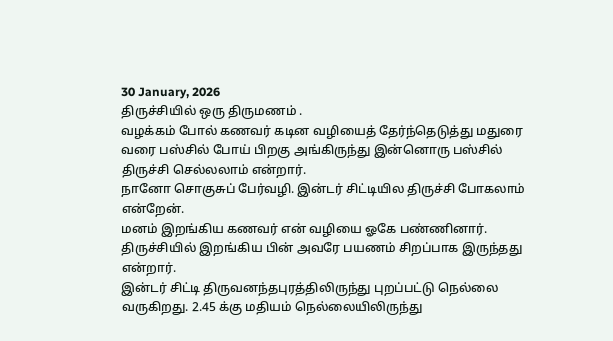30 January, 2026
திருச்சியில் ஒரு திருமணம் .
வழக்கம் போல் கணவர் கடின வழியைத் தேர்ந்தெடுத்து மதுரை வரை பஸ்சில் போய் பிறகு அங்கிருந்து இன்னொரு பஸ்சில் திருச்சி செல்லலாம் என்றார்.
நானோ சொகுசுப் பேர்வழி. இன்டர் சிட்டியில திருச்சி போகலாம் என்றேன்.
மனம் இறங்கிய கணவர் என் வழியை ஓகே பண்ணினார். திருச்சியில் இறங்கிய பின் அவரே பயணம் சிறப்பாக இருந்தது என்றார்.
இன்டர் சிட்டி திருவனந்தபுரத்திலிருந்து புறப்பட்டு நெல்லை வருகிறது. 2.45 க்கு மதியம் நெல்லையிலிருந்து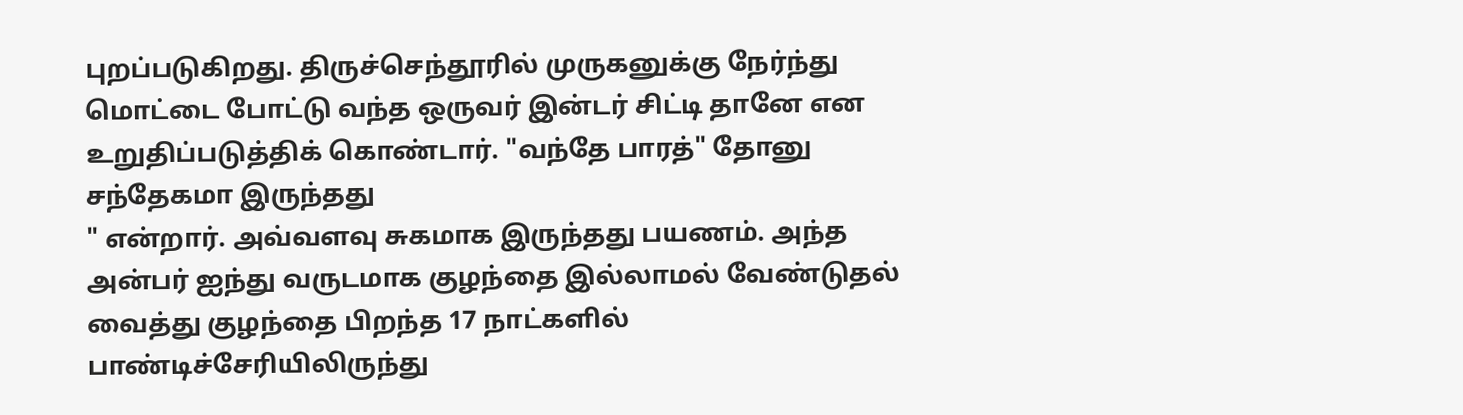புறப்படுகிறது. திருச்செந்தூரில் முருகனுக்கு நேர்ந்து மொட்டை போட்டு வந்த ஒருவர் இன்டர் சிட்டி தானே என உறுதிப்படுத்திக் கொண்டார். "வந்தே பாரத்" தோனு சந்தேகமா இருந்தது
" என்றார். அவ்வளவு சுகமாக இருந்தது பயணம். அந்த அன்பர் ஐந்து வருடமாக குழந்தை இல்லாமல் வேண்டுதல் வைத்து குழந்தை பிறந்த 17 நாட்களில் பாண்டிச்சேரியிலிருந்து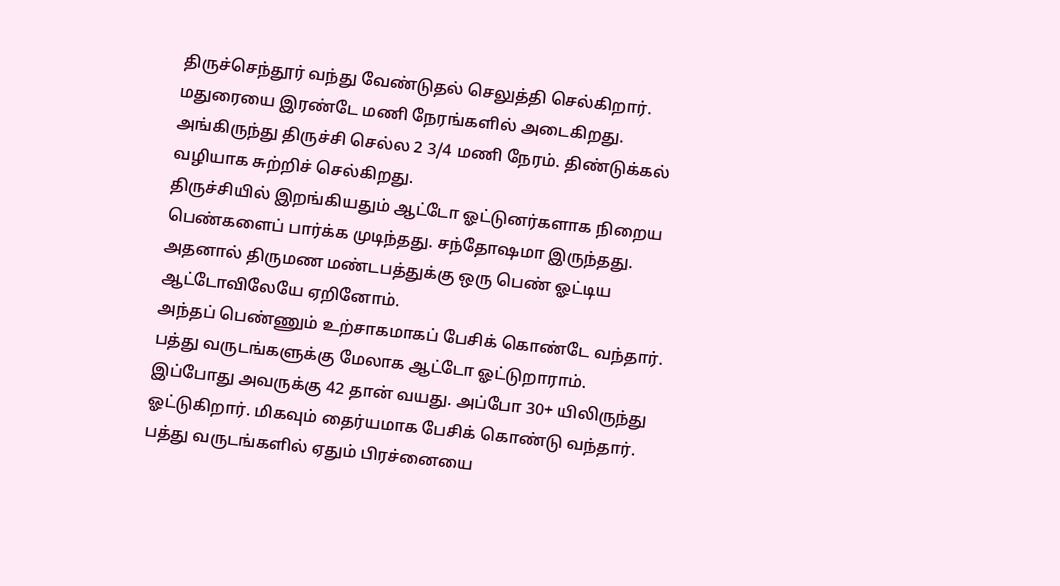திருச்செந்தூர் வந்து வேண்டுதல் செலுத்தி செல்கிறார்.
மதுரையை இரண்டே மணி நேரங்களில் அடைகிறது. அங்கிருந்து திருச்சி செல்ல 2 3/4 மணி நேரம். திண்டுக்கல் வழியாக சுற்றிச் செல்கிறது.
திருச்சியில் இறங்கியதும் ஆட்டோ ஓட்டுனர்களாக நிறைய பெண்களைப் பார்க்க முடிந்தது. சந்தோஷமா இருந்தது. அதனால் திருமண மண்டபத்துக்கு ஒரு பெண் ஓட்டிய ஆட்டோவிலேயே ஏறினோம்.
அந்தப் பெண்ணும் உற்சாகமாகப் பேசிக் கொண்டே வந்தார். பத்து வருடங்களுக்கு மேலாக ஆட்டோ ஓட்டுறாராம். இப்போது அவருக்கு 42 தான் வயது. அப்போ 30+ யிலிருந்து ஓட்டுகிறார். மிகவும் தைர்யமாக பேசிக் கொண்டு வந்தார்.
பத்து வருடங்களில் ஏதும் பிரச்னையை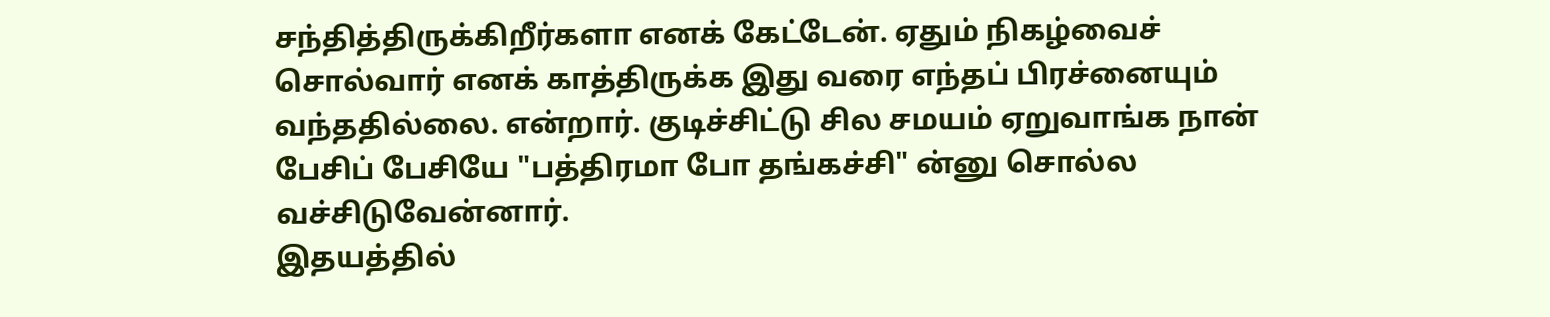சந்தித்திருக்கிறீர்களா எனக் கேட்டேன். ஏதும் நிகழ்வைச் சொல்வார் எனக் காத்திருக்க இது வரை எந்தப் பிரச்னையும் வந்ததில்லை. என்றார். குடிச்சிட்டு சில சமயம் ஏறுவாங்க நான் பேசிப் பேசியே "பத்திரமா போ தங்கச்சி" ன்னு சொல்ல வச்சிடுவேன்னார்.
இதயத்தில்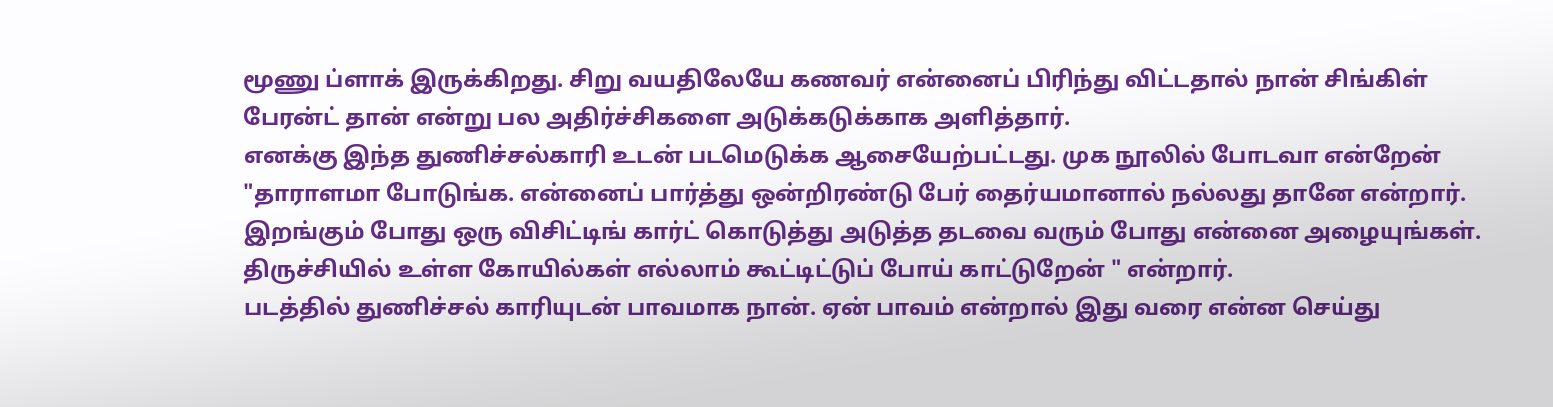மூணு ப்ளாக் இருக்கிறது. சிறு வயதிலேயே கணவர் என்னைப் பிரிந்து விட்டதால் நான் சிங்கிள் பேரன்ட் தான் என்று பல அதிர்ச்சிகளை அடுக்கடுக்காக அளித்தார்.
எனக்கு இந்த துணிச்சல்காரி உடன் படமெடுக்க ஆசையேற்பட்டது. முக நூலில் போடவா என்றேன் "தாராளமா போடுங்க. என்னைப் பார்த்து ஒன்றிரண்டு பேர் தைர்யமானால் நல்லது தானே என்றார்.
இறங்கும் போது ஒரு விசிட்டிங் கார்ட் கொடுத்து அடுத்த தடவை வரும் போது என்னை அழையுங்கள். திருச்சியில் உள்ள கோயில்கள் எல்லாம் கூட்டிட்டுப் போய் காட்டுறேன் " என்றார்.
படத்தில் துணிச்சல் காரியுடன் பாவமாக நான். ஏன் பாவம் என்றால் இது வரை என்ன செய்து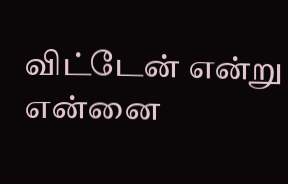விட்டேன் என்று என்னை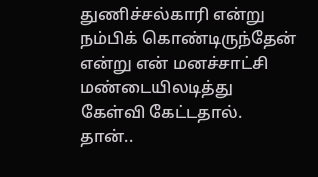துணிச்சல்காரி என்று நம்பிக் கொண்டிருந்தேன் என்று என் மனச்சாட்சி மண்டையிலடித்து கேள்வி கேட்டதால். தான்..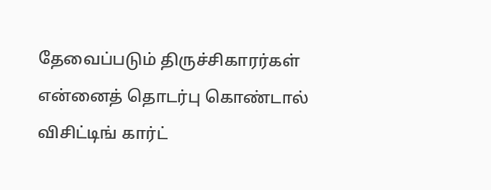தேவைப்படும் திருச்சிகாரர்கள் என்னைத் தொடர்பு கொண்டால் விசிட்டிங் கார்ட்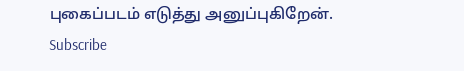புகைப்படம் எடுத்து அனுப்புகிறேன்.
Subscribe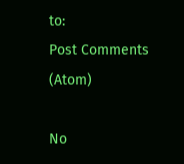to:
Post Comments (Atom)

No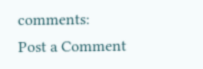comments:
Post a Comment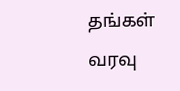தங்கள் வரவு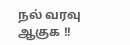நல் வரவு ஆகுக !!